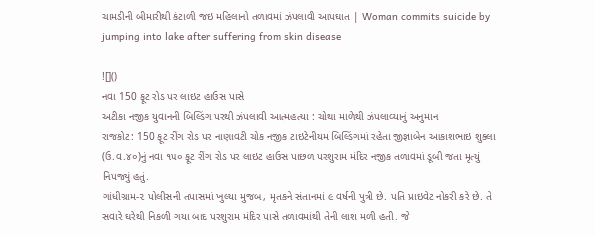ચામડીની બીમારીથી કંટાળી જઇ મહિલાનો તળાવમાં ઝંપલાવી આપઘાત | Woman commits suicide by jumping into lake after suffering from skin disease

![]()
નવા 150 ફૂટ રોડ પર લાઇટ હાઉસ પાસે
અટીકા નજીક યુવાનની બિલ્ડિંગ પરથી ઝંપલાવી આત્મહત્યા : ચોથા માળેથી ઝંપલાવ્યાનું અનુમાન
રાજકોટ: 150 ફૂટ રીંગ રોડ પર નાણાવટી ચોક નજીક ટાઇટેનીયમ બિલ્ડિંગમાં રહેતા જીજ્ઞાબેન આકાશભાઇ શુક્લા (ઉ.વ.૪૦)નું નવા ૧૫૦ ફૂટ રીંગ રોડ પર લાઇટ હાઉસ પાછળ પરશુરામ મંદિર નજીક તળાવમાં ડૂબી જતા મૃત્યું નિપજ્યું હતું.
ગાંધીગ્રામ-૨ પોલીસની તપાસમાં ખુલ્યા મુજબ, મૃતકને સંતાનમાં ૯ વર્ષની પુત્રી છે. પતિ પ્રાઇવેટ નોકરી કરે છે. તે સવારે ઘરેથી નિકળી ગયા બાદ પરશુરામ મંદિર પાસે તળાવમાંથી તેની લાશ મળી હતી. જે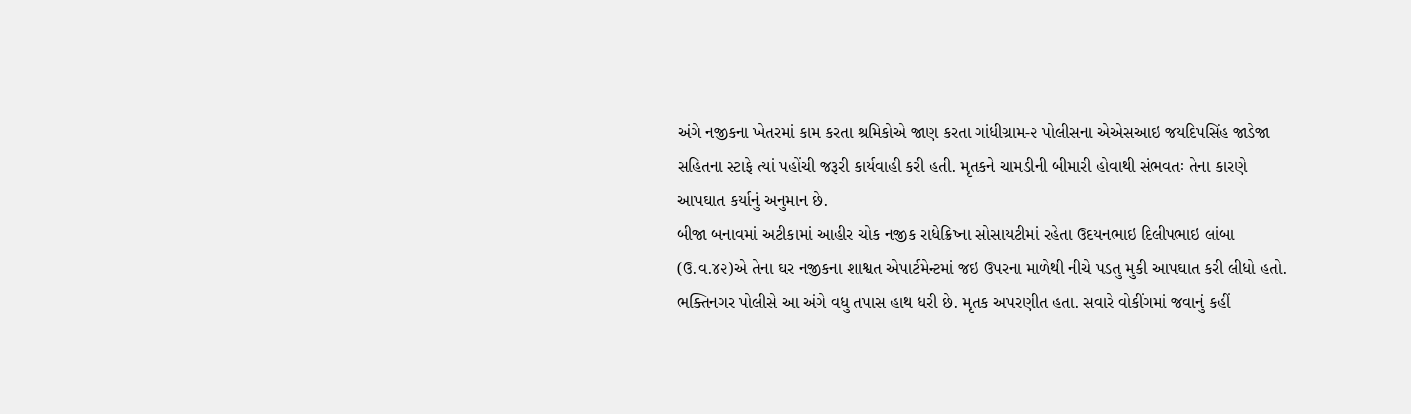અંગે નજીકના ખેતરમાં કામ કરતા શ્રમિકોએ જાણ કરતા ગાંધીગ્રામ-૨ પોલીસના એએસઆઇ જયદિપસિંહ જાડેજા સહિતના સ્ટાફે ત્યાં પહોંચી જરૂરી કાર્યવાહી કરી હતી. મૃતકને ચામડીની બીમારી હોવાથી સંભવતઃ તેના કારણે આપઘાત કર્યાનું અનુમાન છે.
બીજા બનાવમાં અટીકામાં આહીર ચોક નજીક રાધેક્રિષ્ના સોસાયટીમાં રહેતા ઉદયનભાઇ દિલીપભાઇ લાંબા (ઉ.વ.૪૨)એ તેના ઘર નજીકના શાશ્વત એપાર્ટમેન્ટમાં જઇ ઉપરના માળેથી નીચે પડતુ મુકી આપઘાત કરી લીધો હતો. ભક્તિનગર પોલીસે આ અંગે વધુ તપાસ હાથ ધરી છે. મૃતક અપરણીત હતા. સવારે વોકીંગમાં જવાનું કહીં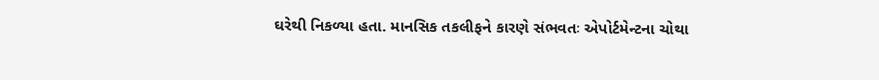ઘરેથી નિકળ્યા હતા. માનસિક તકલીફને કારણે સંભવતઃ એપોર્ટમેન્ટના ચોથા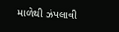માળેથી ઝંપલાવી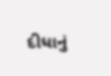દીધાનું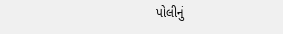પોલીનું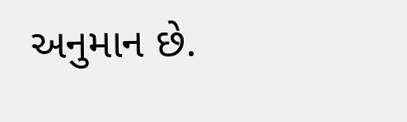અનુમાન છે.